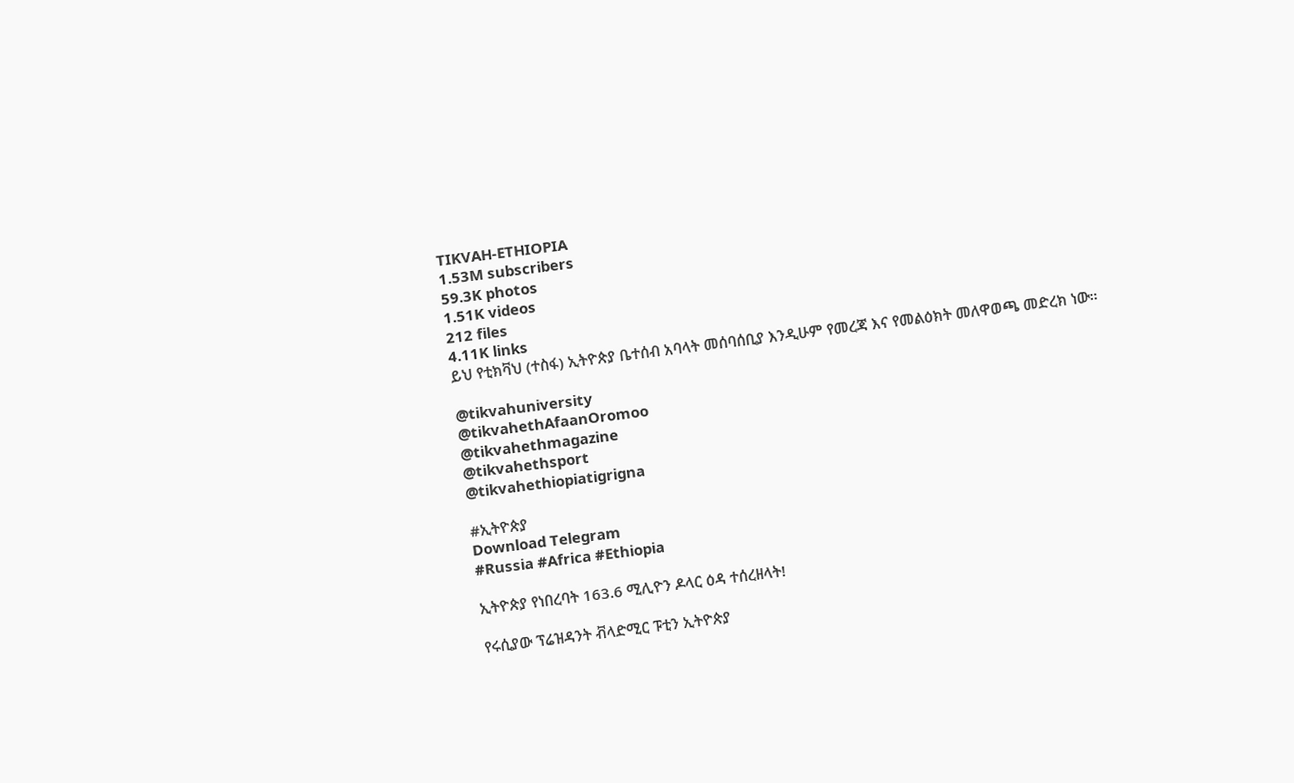TIKVAH-ETHIOPIA
1.53M subscribers
59.3K photos
1.51K videos
212 files
4.11K links
ይህ የቲክቫህ (ተስፋ) ኢትዮጵያ ቤተሰብ አባላት መሰባሰቢያ እንዲሁም የመረጃ እና የመልዕክት መለዋወጫ መድረክ ነው።

@tikvahuniversity
@tikvahethAfaanOromoo
@tikvahethmagazine
@tikvahethsport
@tikvahethiopiatigrigna

#ኢትዮጵያ
Download Telegram
#Russia #Africa #Ethiopia

ኢትዮጵያ የነበረባት 163.6 ሚሊዮን ዶላር ዕዳ ተሰረዘላት!

የሩሲያው ፕሬዝዳንት ቭላድሚር ፑቲን ኢትዮጵያ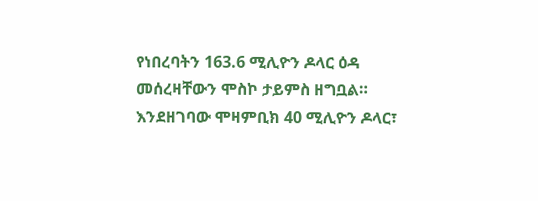የነበረባትን 163.6 ሚሊዮን ዶላር ዕዳ መሰረዛቸውን ሞስኮ ታይምስ ዘግቧል። እንደዘገባው ሞዛምቢክ 40 ሚሊዮን ዶላር፣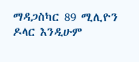ማዳጋስካር 89 ሚሊዮን ዶላር እንዲሁም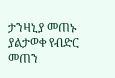ታንዛኒያ መጠኑ ያልታወቀ የብድር መጠን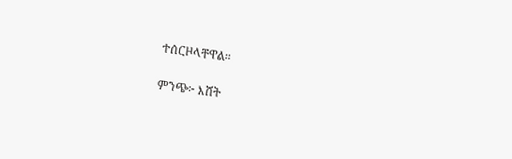ተሰርዞላቸዋል።

ምንጭ፦ እሸት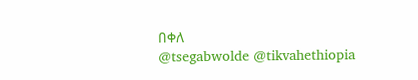በቀለ
@tsegabwolde @tikvahethiopia